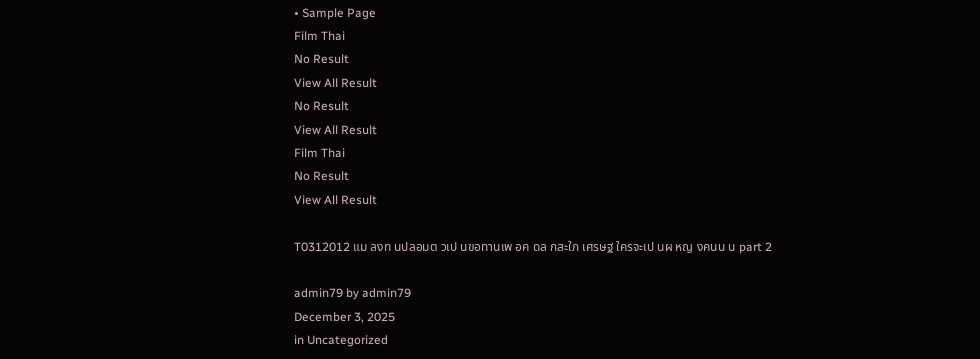• Sample Page
Film Thai
No Result
View All Result
No Result
View All Result
Film Thai
No Result
View All Result

T0312012 แม ลงท นปลอมต วเป นขอทานเพ อค ดล กสะใภ เศรษฐ ใครจะเป นผ หญ งคนน น part 2

admin79 by admin79
December 3, 2025
in Uncategorized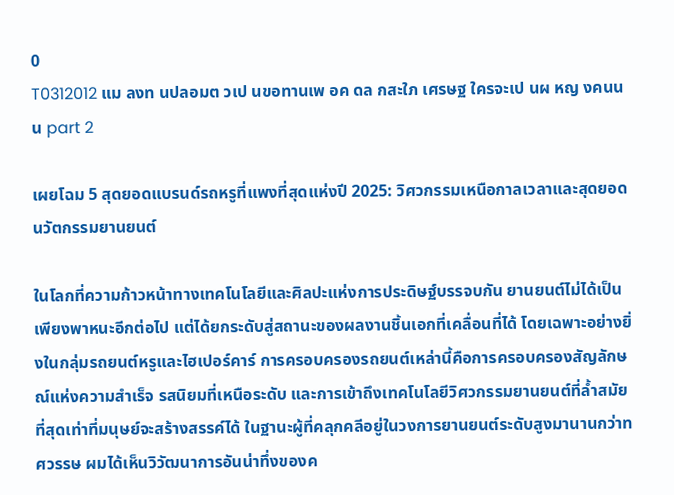0
T0312012 แม ลงท นปลอมต วเป นขอทานเพ อค ดล กสะใภ เศรษฐ ใครจะเป นผ หญ งคนน น part 2

เผยโฉม 5 สุดยอดแบรนด์รถหรูที่แพงที่สุดแห่งปี 2025: วิศวกรรมเหนือกาลเวลาและสุดยอดนวัตกรรมยานยนต์

ในโลกที่ความก้าวหน้าทางเทคโนโลยีและศิลปะแห่งการประดิษฐ์บรรจบกัน ยานยนต์ไม่ได้เป็นเพียงพาหนะอีกต่อไป แต่ได้ยกระดับสู่สถานะของผลงานชิ้นเอกที่เคลื่อนที่ได้ โดยเฉพาะอย่างยิ่งในกลุ่มรถยนต์หรูและไฮเปอร์คาร์ การครอบครองรถยนต์เหล่านี้คือการครอบครองสัญลักษณ์แห่งความสำเร็จ รสนิยมที่เหนือระดับ และการเข้าถึงเทคโนโลยีวิศวกรรมยานยนต์ที่ล้ำสมัยที่สุดเท่าที่มนุษย์จะสร้างสรรค์ได้ ในฐานะผู้ที่คลุกคลีอยู่ในวงการยานยนต์ระดับสูงมานานกว่าทศวรรษ ผมได้เห็นวิวัฒนาการอันน่าทึ่งของค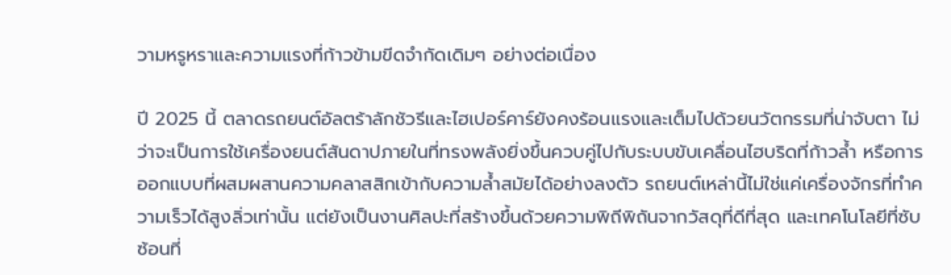วามหรูหราและความแรงที่ก้าวข้ามขีดจำกัดเดิมๆ อย่างต่อเนื่อง

ปี 2025 นี้ ตลาดรถยนต์อัลตร้าลักชัวรีและไฮเปอร์คาร์ยังคงร้อนแรงและเต็มไปด้วยนวัตกรรมที่น่าจับตา ไม่ว่าจะเป็นการใช้เครื่องยนต์สันดาปภายในที่ทรงพลังยิ่งขึ้นควบคู่ไปกับระบบขับเคลื่อนไฮบริดที่ก้าวล้ำ หรือการออกแบบที่ผสมผสานความคลาสสิกเข้ากับความล้ำสมัยได้อย่างลงตัว รถยนต์เหล่านี้ไม่ใช่แค่เครื่องจักรที่ทำความเร็วได้สูงลิ่วเท่านั้น แต่ยังเป็นงานศิลปะที่สร้างขึ้นด้วยความพิถีพิถันจากวัสดุที่ดีที่สุด และเทคโนโลยีที่ซับซ้อนที่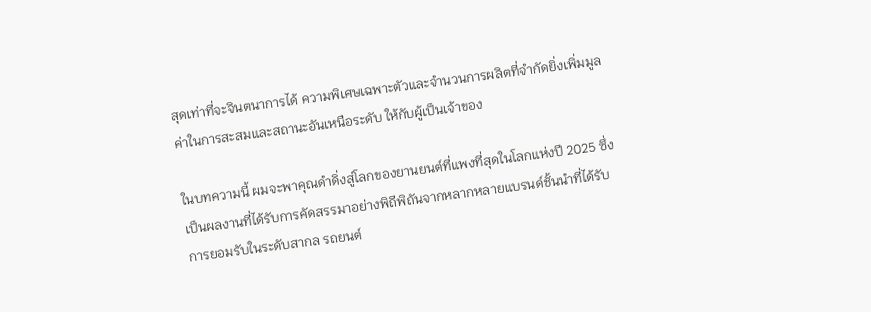สุดเท่าที่จะจินตนาการได้ ความพิเศษเฉพาะตัวและจำนวนการผลิตที่จำกัดยิ่งเพิ่มมูลค่าในการสะสมและสถานะอันเหนือระดับ ให้กับผู้เป็นเจ้าของ

ในบทความนี้ ผมจะพาคุณดำดิ่งสู่โลกของยานยนต์ที่แพงที่สุดในโลกแห่งปี 2025 ซึ่งเป็นผลงานที่ได้รับการคัดสรรมาอย่างพิถีพิถันจากหลากหลายแบรนด์ชั้นนำที่ได้รับการยอมรับในระดับสากล รถยนต์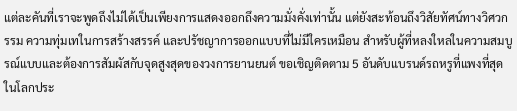แต่ละคันที่เราจะพูดถึงไม่ได้เป็นเพียงการแสดงออกถึงความมั่งคั่งเท่านั้น แต่ยังสะท้อนถึงวิสัยทัศน์ทางวิศวกรรม ความทุ่มเทในการสร้างสรรค์ และปรัชญาการออกแบบที่ไม่มีใครเหมือน สำหรับผู้ที่หลงใหลในความสมบูรณ์แบบและต้องการสัมผัสกับจุดสูงสุดของวงการยานยนต์ ขอเชิญติดตาม 5 อันดับแบรนด์รถหรูที่แพงที่สุดในโลกประ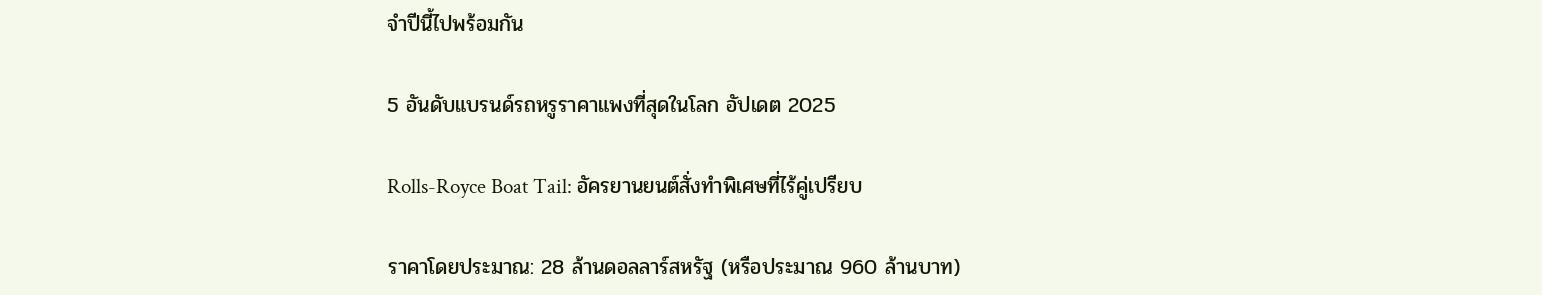จำปีนี้ไปพร้อมกัน

5 อันดับแบรนด์รถหรูราคาแพงที่สุดในโลก อัปเดต 2025

Rolls-Royce Boat Tail: อัครยานยนต์สั่งทำพิเศษที่ไร้คู่เปรียบ

ราคาโดยประมาณ: 28 ล้านดอลลาร์สหรัฐ (หรือประมาณ 960 ล้านบาท)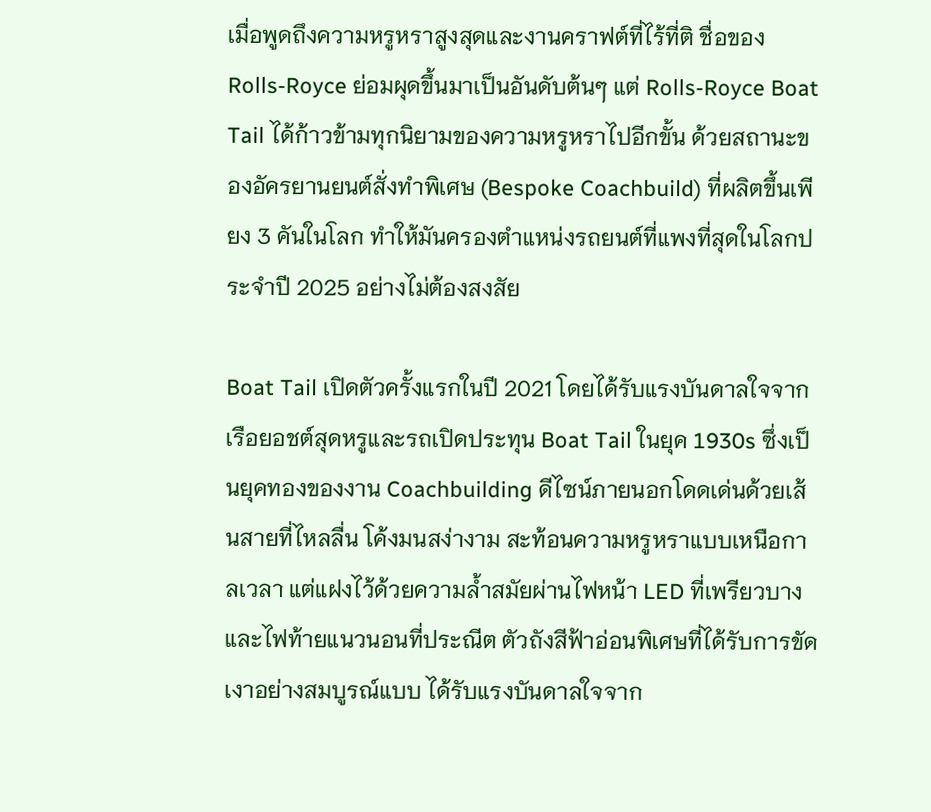เมื่อพูดถึงความหรูหราสูงสุดและงานคราฟต์ที่ไร้ที่ติ ชื่อของ Rolls-Royce ย่อมผุดขึ้นมาเป็นอันดับต้นๆ แต่ Rolls-Royce Boat Tail ได้ก้าวข้ามทุกนิยามของความหรูหราไปอีกขั้น ด้วยสถานะของอัครยานยนต์สั่งทำพิเศษ (Bespoke Coachbuild) ที่ผลิตขึ้นเพียง 3 คันในโลก ทำให้มันครองตำแหน่งรถยนต์ที่แพงที่สุดในโลกประจำปี 2025 อย่างไม่ต้องสงสัย

Boat Tail เปิดตัวครั้งแรกในปี 2021 โดยได้รับแรงบันดาลใจจากเรือยอชต์สุดหรูและรถเปิดประทุน Boat Tail ในยุค 1930s ซึ่งเป็นยุคทองของงาน Coachbuilding ดีไซน์ภายนอกโดดเด่นด้วยเส้นสายที่ไหลลื่น โค้งมนสง่างาม สะท้อนความหรูหราแบบเหนือกาลเวลา แต่แฝงไว้ด้วยความล้ำสมัยผ่านไฟหน้า LED ที่เพรียวบางและไฟท้ายแนวนอนที่ประณีต ตัวถังสีฟ้าอ่อนพิเศษที่ได้รับการขัดเงาอย่างสมบูรณ์แบบ ได้รับแรงบันดาลใจจาก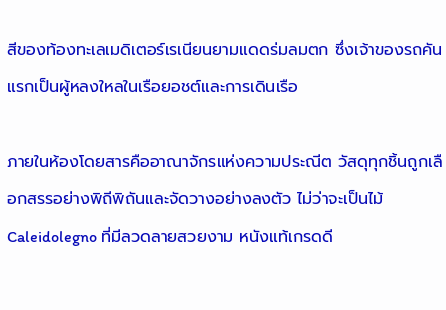สีของท้องทะเลเมดิเตอร์เรเนียนยามแดดร่มลมตก ซึ่งเจ้าของรถคันแรกเป็นผู้หลงใหลในเรือยอชต์และการเดินเรือ

ภายในห้องโดยสารคืออาณาจักรแห่งความประณีต วัสดุทุกชิ้นถูกเลือกสรรอย่างพิถีพิถันและจัดวางอย่างลงตัว ไม่ว่าจะเป็นไม้ Caleidolegno ที่มีลวดลายสวยงาม หนังแท้เกรดดี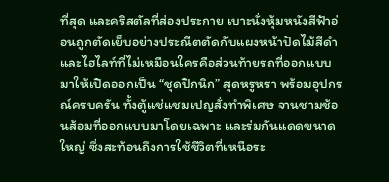ที่สุด และคริสตัลที่ส่องประกาย เบาะนั่งหุ้มหนังสีฟ้าอ่อนถูกตัดเย็บอย่างประณีตตัดกับแผงหน้าปัดไม้สีดำ และไฮไลท์ที่ไม่เหมือนใครคือส่วนท้ายรถที่ออกแบบมาให้เปิดออกเป็น “ชุดปิกนิก” สุดหรูหรา พร้อมอุปกรณ์ครบครัน ทั้งตู้แช่แชมเปญสั่งทำพิเศษ จานชามช้อนส้อมที่ออกแบบมาโดยเฉพาะ และร่มกันแดดขนาดใหญ่ ซึ่งสะท้อนถึงการใช้ชีวิตที่เหนือระ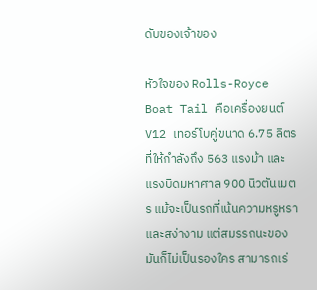ดับของเจ้าของ

หัวใจของ Rolls-Royce Boat Tail คือเครื่องยนต์ V12 เทอร์โบคู่ขนาด 6.75 ลิตร ที่ให้กำลังถึง 563 แรงม้า และแรงบิดมหาศาล 900 นิวตันเมตร แม้จะเป็นรถที่เน้นความหรูหราและสง่างาม แต่สมรรถนะของมันก็ไม่เป็นรองใคร สามารถเร่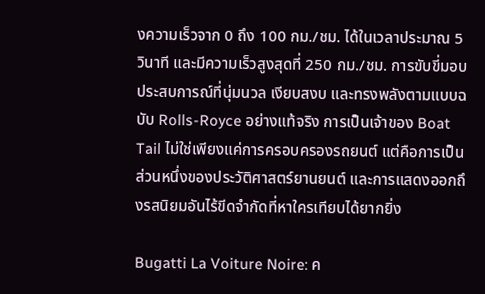งความเร็วจาก 0 ถึง 100 กม./ชม. ได้ในเวลาประมาณ 5 วินาที และมีความเร็วสูงสุดที่ 250 กม./ชม. การขับขี่มอบประสบการณ์ที่นุ่มนวล เงียบสงบ และทรงพลังตามแบบฉบับ Rolls-Royce อย่างแท้จริง การเป็นเจ้าของ Boat Tail ไม่ใช่เพียงแค่การครอบครองรถยนต์ แต่คือการเป็นส่วนหนึ่งของประวัติศาสตร์ยานยนต์ และการแสดงออกถึงรสนิยมอันไร้ขีดจำกัดที่หาใครเทียบได้ยากยิ่ง

Bugatti La Voiture Noire: ค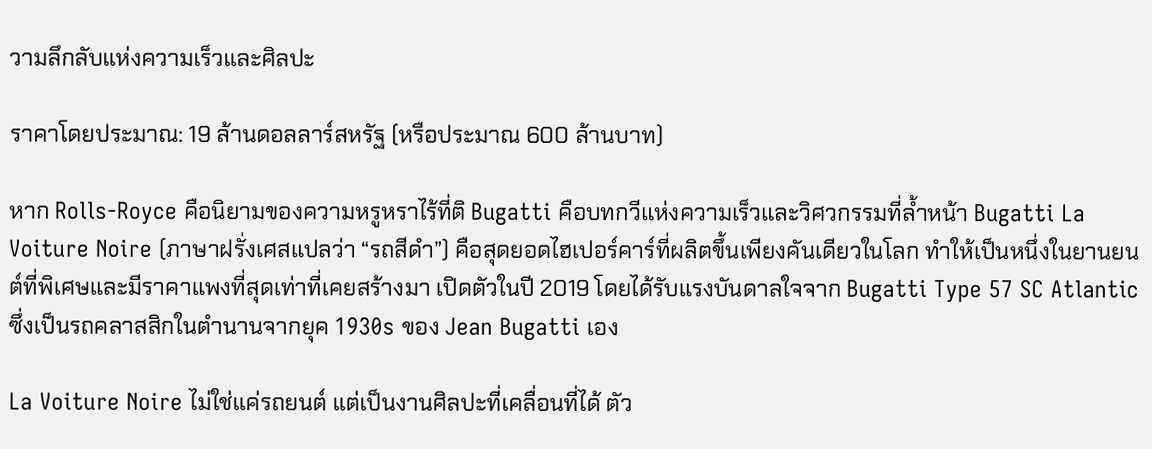วามลึกลับแห่งความเร็วและศิลปะ

ราคาโดยประมาณ: 19 ล้านดอลลาร์สหรัฐ (หรือประมาณ 600 ล้านบาท)

หาก Rolls-Royce คือนิยามของความหรูหราไร้ที่ติ Bugatti คือบทกวีแห่งความเร็วและวิศวกรรมที่ล้ำหน้า Bugatti La Voiture Noire (ภาษาฝรั่งเศสแปลว่า “รถสีดำ”) คือสุดยอดไฮเปอร์คาร์ที่ผลิตขึ้นเพียงคันเดียวในโลก ทำให้เป็นหนึ่งในยานยนต์ที่พิเศษและมีราคาแพงที่สุดเท่าที่เคยสร้างมา เปิดตัวในปี 2019 โดยได้รับแรงบันดาลใจจาก Bugatti Type 57 SC Atlantic ซึ่งเป็นรถคลาสสิกในตำนานจากยุค 1930s ของ Jean Bugatti เอง

La Voiture Noire ไม่ใช่แค่รถยนต์ แต่เป็นงานศิลปะที่เคลื่อนที่ได้ ตัว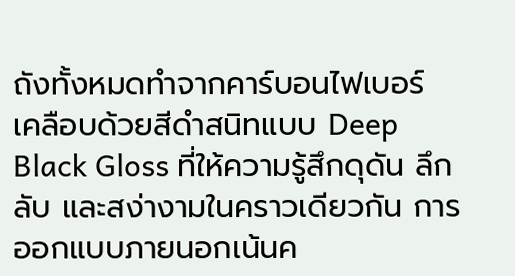ถังทั้งหมดทำจากคาร์บอนไฟเบอร์ เคลือบด้วยสีดำสนิทแบบ Deep Black Gloss ที่ให้ความรู้สึกดุดัน ลึกลับ และสง่างามในคราวเดียวกัน การออกแบบภายนอกเน้นค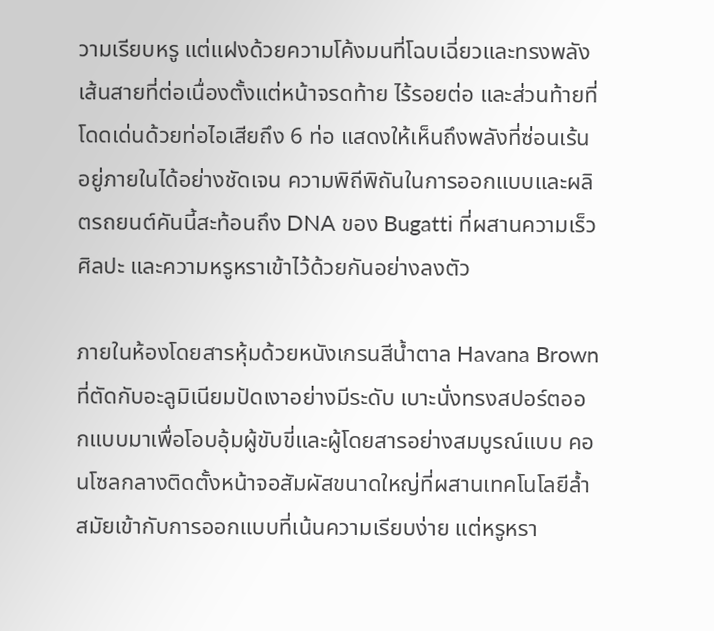วามเรียบหรู แต่แฝงด้วยความโค้งมนที่โฉบเฉี่ยวและทรงพลัง เส้นสายที่ต่อเนื่องตั้งแต่หน้าจรดท้าย ไร้รอยต่อ และส่วนท้ายที่โดดเด่นด้วยท่อไอเสียถึง 6 ท่อ แสดงให้เห็นถึงพลังที่ซ่อนเร้นอยู่ภายในได้อย่างชัดเจน ความพิถีพิถันในการออกแบบและผลิตรถยนต์คันนี้สะท้อนถึง DNA ของ Bugatti ที่ผสานความเร็ว ศิลปะ และความหรูหราเข้าไว้ด้วยกันอย่างลงตัว

ภายในห้องโดยสารหุ้มด้วยหนังเกรนสีน้ำตาล Havana Brown ที่ตัดกับอะลูมิเนียมปัดเงาอย่างมีระดับ เบาะนั่งทรงสปอร์ตออกแบบมาเพื่อโอบอุ้มผู้ขับขี่และผู้โดยสารอย่างสมบูรณ์แบบ คอนโซลกลางติดตั้งหน้าจอสัมผัสขนาดใหญ่ที่ผสานเทคโนโลยีล้ำสมัยเข้ากับการออกแบบที่เน้นความเรียบง่าย แต่หรูหรา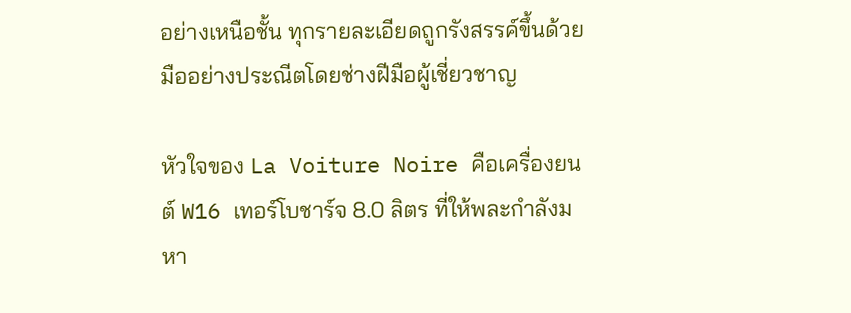อย่างเหนือชั้น ทุกรายละเอียดถูกรังสรรค์ขึ้นด้วยมืออย่างประณีตโดยช่างฝีมือผู้เชี่ยวชาญ

หัวใจของ La Voiture Noire คือเครื่องยนต์ W16 เทอร์โบชาร์จ 8.0 ลิตร ที่ให้พละกำลังมหา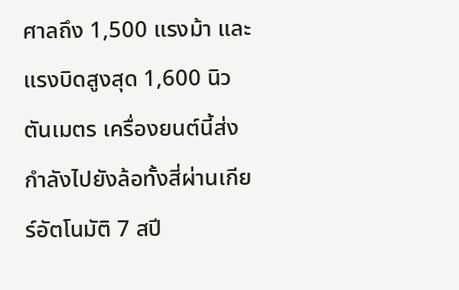ศาลถึง 1,500 แรงม้า และแรงบิดสูงสุด 1,600 นิวตันเมตร เครื่องยนต์นี้ส่งกำลังไปยังล้อทั้งสี่ผ่านเกียร์อัตโนมัติ 7 สปี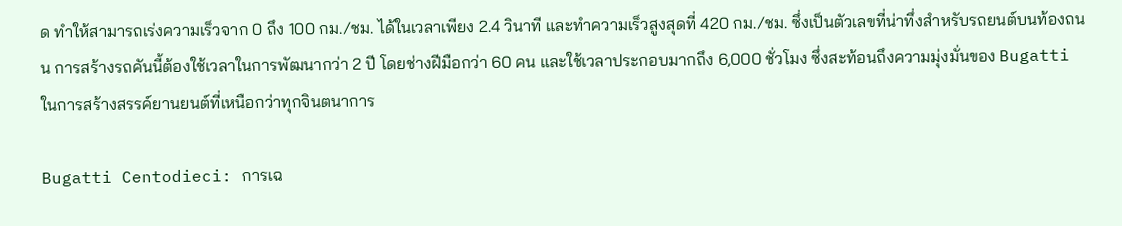ด ทำให้สามารถเร่งความเร็วจาก 0 ถึง 100 กม./ชม. ได้ในเวลาเพียง 2.4 วินาที และทำความเร็วสูงสุดที่ 420 กม./ชม. ซึ่งเป็นตัวเลขที่น่าทึ่งสำหรับรถยนต์บนท้องถนน การสร้างรถคันนี้ต้องใช้เวลาในการพัฒนากว่า 2 ปี โดยช่างฝีมือกว่า 60 คน และใช้เวลาประกอบมากถึง 6,000 ชั่วโมง ซึ่งสะท้อนถึงความมุ่งมั่นของ Bugatti ในการสร้างสรรค์ยานยนต์ที่เหนือกว่าทุกจินตนาการ

Bugatti Centodieci: การเฉ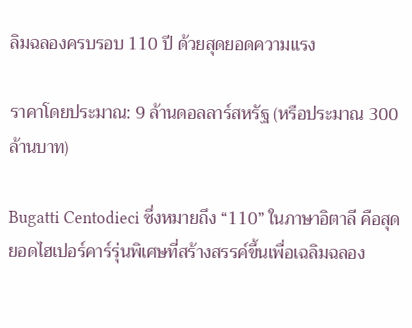ลิมฉลองครบรอบ 110 ปี ด้วยสุดยอดความแรง

ราคาโดยประมาณ: 9 ล้านดอลลาร์สหรัฐ (หรือประมาณ 300 ล้านบาท)

Bugatti Centodieci ซึ่งหมายถึง “110” ในภาษาอิตาลี คือสุดยอดไฮเปอร์คาร์รุ่นพิเศษที่สร้างสรรค์ขึ้นเพื่อเฉลิมฉลอง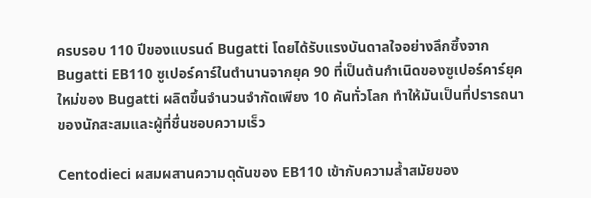ครบรอบ 110 ปีของแบรนด์ Bugatti โดยได้รับแรงบันดาลใจอย่างลึกซึ้งจาก Bugatti EB110 ซูเปอร์คาร์ในตำนานจากยุค 90 ที่เป็นต้นกำเนิดของซูเปอร์คาร์ยุคใหม่ของ Bugatti ผลิตขึ้นจำนวนจำกัดเพียง 10 คันทั่วโลก ทำให้มันเป็นที่ปรารถนาของนักสะสมและผู้ที่ชื่นชอบความเร็ว

Centodieci ผสมผสานความดุดันของ EB110 เข้ากับความล้ำสมัยของ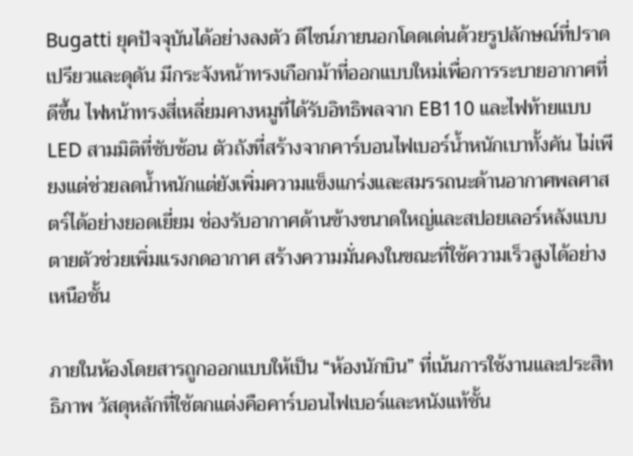Bugatti ยุคปัจจุบันได้อย่างลงตัว ดีไซน์ภายนอกโดดเด่นด้วยรูปลักษณ์ที่ปราดเปรียวและดุดัน มีกระจังหน้าทรงเกือกม้าที่ออกแบบใหม่เพื่อการระบายอากาศที่ดีขึ้น ไฟหน้าทรงสี่เหลี่ยมคางหมูที่ได้รับอิทธิพลจาก EB110 และไฟท้ายแบบ LED สามมิติที่ซับซ้อน ตัวถังที่สร้างจากคาร์บอนไฟเบอร์น้ำหนักเบาทั้งคัน ไม่เพียงแต่ช่วยลดน้ำหนักแต่ยังเพิ่มความแข็งแกร่งและสมรรถนะด้านอากาศพลศาสตร์ได้อย่างยอดเยี่ยม ช่องรับอากาศด้านข้างขนาดใหญ่และสปอยเลอร์หลังแบบตายตัวช่วยเพิ่มแรงกดอากาศ สร้างความมั่นคงในขณะที่ใช้ความเร็วสูงได้อย่างเหนือชั้น

ภายในห้องโดยสารถูกออกแบบให้เป็น “ห้องนักบิน” ที่เน้นการใช้งานและประสิทธิภาพ วัสดุหลักที่ใช้ตกแต่งคือคาร์บอนไฟเบอร์และหนังแท้ชั้น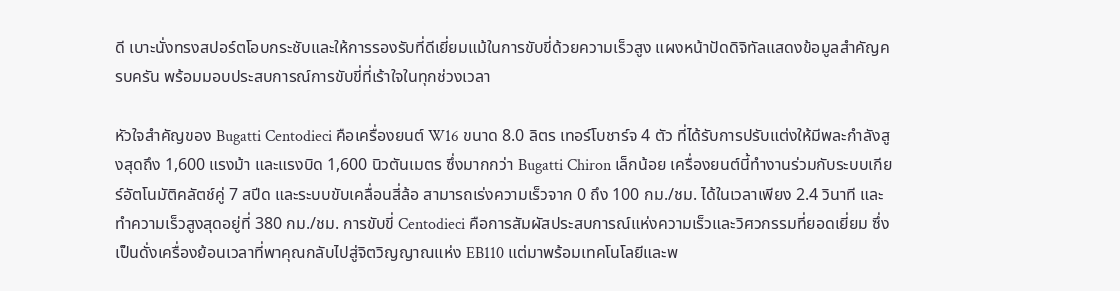ดี เบาะนั่งทรงสปอร์ตโอบกระชับและให้การรองรับที่ดีเยี่ยมแม้ในการขับขี่ด้วยความเร็วสูง แผงหน้าปัดดิจิทัลแสดงข้อมูลสำคัญครบครัน พร้อมมอบประสบการณ์การขับขี่ที่เร้าใจในทุกช่วงเวลา

หัวใจสำคัญของ Bugatti Centodieci คือเครื่องยนต์ W16 ขนาด 8.0 ลิตร เทอร์โบชาร์จ 4 ตัว ที่ได้รับการปรับแต่งให้มีพละกำลังสูงสุดถึง 1,600 แรงม้า และแรงบิด 1,600 นิวตันเมตร ซึ่งมากกว่า Bugatti Chiron เล็กน้อย เครื่องยนต์นี้ทำงานร่วมกับระบบเกียร์อัตโนมัติคลัตช์คู่ 7 สปีด และระบบขับเคลื่อนสี่ล้อ สามารถเร่งความเร็วจาก 0 ถึง 100 กม./ชม. ได้ในเวลาเพียง 2.4 วินาที และทำความเร็วสูงสุดอยู่ที่ 380 กม./ชม. การขับขี่ Centodieci คือการสัมผัสประสบการณ์แห่งความเร็วและวิศวกรรมที่ยอดเยี่ยม ซึ่งเป็นดั่งเครื่องย้อนเวลาที่พาคุณกลับไปสู่จิตวิญญาณแห่ง EB110 แต่มาพร้อมเทคโนโลยีและพ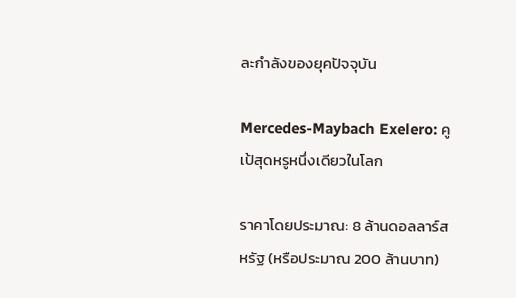ละกำลังของยุคปัจจุบัน

Mercedes-Maybach Exelero: คูเป้สุดหรูหนึ่งเดียวในโลก

ราคาโดยประมาณ: 8 ล้านดอลลาร์สหรัฐ (หรือประมาณ 200 ล้านบาท)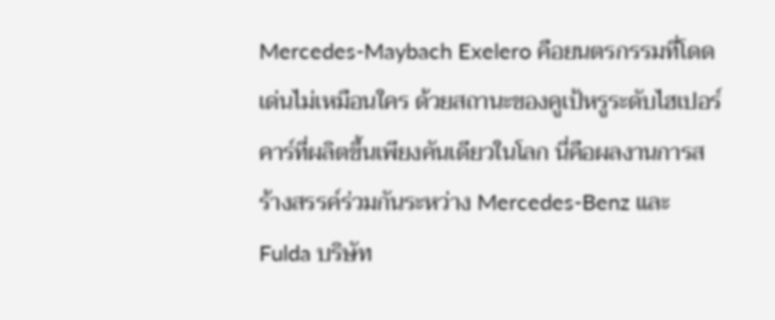Mercedes-Maybach Exelero คือยนตรกรรมที่โดดเด่นไม่เหมือนใคร ด้วยสถานะของคูเป้หรูระดับไฮเปอร์คาร์ที่ผลิตขึ้นเพียงคันเดียวในโลก นี่คือผลงานการสร้างสรรค์ร่วมกันระหว่าง Mercedes-Benz และ Fulda บริษัท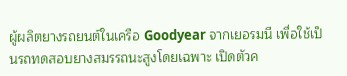ผู้ผลิตยางรถยนต์ในเครือ Goodyear จากเยอรมนี เพื่อใช้เป็นรถทดสอบยางสมรรถนะสูงโดยเฉพาะ เปิดตัวค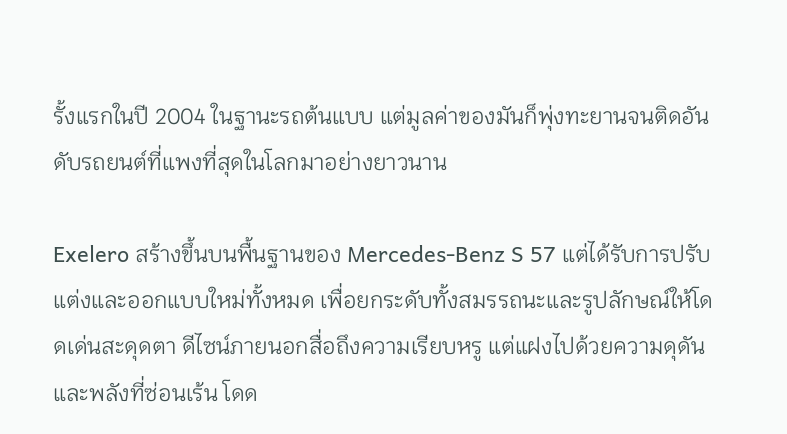รั้งแรกในปี 2004 ในฐานะรถต้นแบบ แต่มูลค่าของมันก็พุ่งทะยานจนติดอันดับรถยนต์ที่แพงที่สุดในโลกมาอย่างยาวนาน

Exelero สร้างขึ้นบนพื้นฐานของ Mercedes-Benz S 57 แต่ได้รับการปรับแต่งและออกแบบใหม่ทั้งหมด เพื่อยกระดับทั้งสมรรถนะและรูปลักษณ์ให้โดดเด่นสะดุดตา ดีไซน์ภายนอกสื่อถึงความเรียบหรู แต่แฝงไปด้วยความดุดันและพลังที่ซ่อนเร้น โดด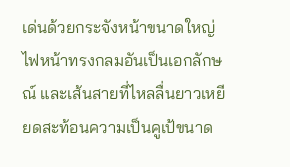เด่นด้วยกระจังหน้าขนาดใหญ่ ไฟหน้าทรงกลมอันเป็นเอกลักษณ์ และเส้นสายที่ไหลลื่นยาวเหยียดสะท้อนความเป็นคูเป้ขนาด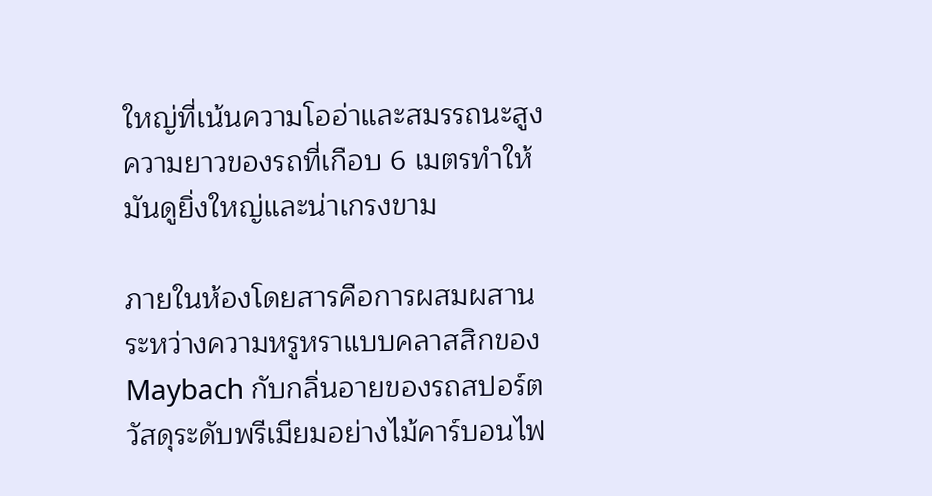ใหญ่ที่เน้นความโออ่าและสมรรถนะสูง ความยาวของรถที่เกือบ 6 เมตรทำให้มันดูยิ่งใหญ่และน่าเกรงขาม

ภายในห้องโดยสารคือการผสมผสานระหว่างความหรูหราแบบคลาสสิกของ Maybach กับกลิ่นอายของรถสปอร์ต วัสดุระดับพรีเมียมอย่างไม้คาร์บอนไฟ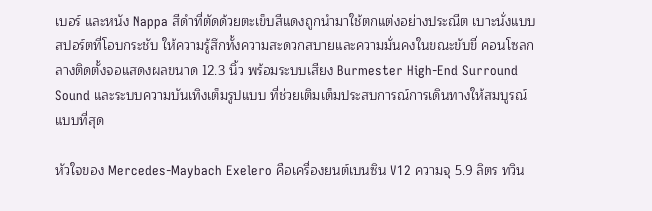เบอร์ และหนัง Nappa สีดำที่ตัดด้วยตะเข็บสีแดงถูกนำมาใช้ตกแต่งอย่างประณีต เบาะนั่งแบบสปอร์ตที่โอบกระชับ ให้ความรู้สึกทั้งความสะดวกสบายและความมั่นคงในขณะขับขี่ คอนโซลกลางติดตั้งจอแสดงผลขนาด 12.3 นิ้ว พร้อมระบบเสียง Burmester High-End Surround Sound และระบบความบันเทิงเต็มรูปแบบ ที่ช่วยเติมเต็มประสบการณ์การเดินทางให้สมบูรณ์แบบที่สุด

หัวใจของ Mercedes-Maybach Exelero คือเครื่องยนต์เบนซิน V12 ความจุ 5.9 ลิตร ทวิน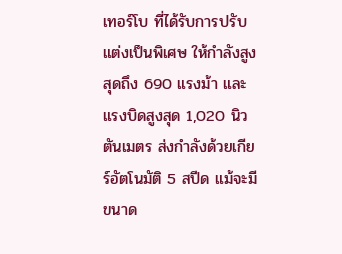เทอร์โบ ที่ได้รับการปรับแต่งเป็นพิเศษ ให้กำลังสูงสุดถึง 690 แรงม้า และแรงบิดสูงสุด 1,020 นิวตันเมตร ส่งกำลังด้วยเกียร์อัตโนมัติ 5 สปีด แม้จะมีขนาด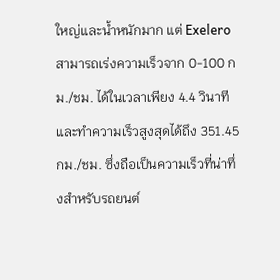ใหญ่และน้ำหนักมาก แต่ Exelero สามารถเร่งความเร็วจาก 0-100 กม./ชม. ได้ในเวลาเพียง 4.4 วินาที และทำความเร็วสูงสุดได้ถึง 351.45 กม./ชม. ซึ่งถือเป็นความเร็วที่น่าทึ่งสำหรับรถยนต์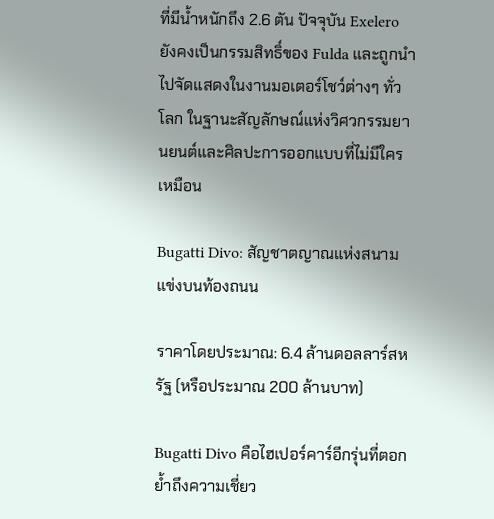ที่มีน้ำหนักถึง 2.6 ตัน ปัจจุบัน Exelero ยังคงเป็นกรรมสิทธิ์ของ Fulda และถูกนำไปจัดแสดงในงานมอเตอร์โชว์ต่างๆ ทั่วโลก ในฐานะสัญลักษณ์แห่งวิศวกรรมยานยนต์และศิลปะการออกแบบที่ไม่มีใครเหมือน

Bugatti Divo: สัญชาตญาณแห่งสนามแข่งบนท้องถนน

ราคาโดยประมาณ: 6.4 ล้านดอลลาร์สหรัฐ (หรือประมาณ 200 ล้านบาท)

Bugatti Divo คือไฮเปอร์คาร์อีกรุ่นที่ตอกย้ำถึงความเชี่ยว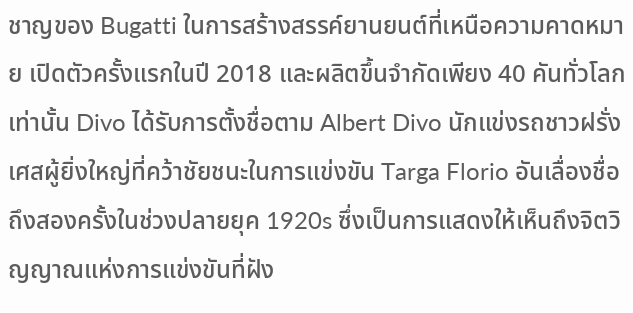ชาญของ Bugatti ในการสร้างสรรค์ยานยนต์ที่เหนือความคาดหมาย เปิดตัวครั้งแรกในปี 2018 และผลิตขึ้นจำกัดเพียง 40 คันทั่วโลกเท่านั้น Divo ได้รับการตั้งชื่อตาม Albert Divo นักแข่งรถชาวฝรั่งเศสผู้ยิ่งใหญ่ที่คว้าชัยชนะในการแข่งขัน Targa Florio อันเลื่องชื่อถึงสองครั้งในช่วงปลายยุค 1920s ซึ่งเป็นการแสดงให้เห็นถึงจิตวิญญาณแห่งการแข่งขันที่ฝัง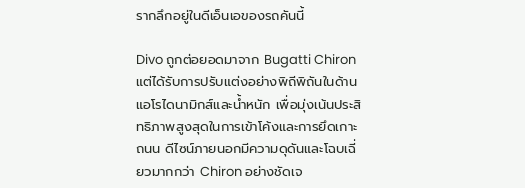รากลึกอยู่ในดีเอ็นเอของรถคันนี้

Divo ถูกต่อยอดมาจาก Bugatti Chiron แต่ได้รับการปรับแต่งอย่างพิถีพิถันในด้านแอโรไดนามิกส์และน้ำหนัก เพื่อมุ่งเน้นประสิทธิภาพสูงสุดในการเข้าโค้งและการยึดเกาะถนน ดีไซน์ภายนอกมีความดุดันและโฉบเฉี่ยวมากกว่า Chiron อย่างชัดเจ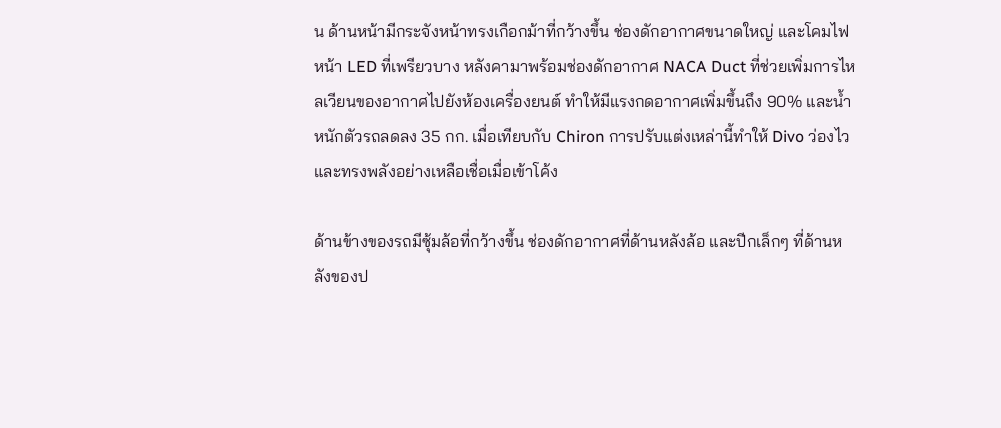น ด้านหน้ามีกระจังหน้าทรงเกือกม้าที่กว้างขึ้น ช่องดักอากาศขนาดใหญ่ และโคมไฟหน้า LED ที่เพรียวบาง หลังคามาพร้อมช่องดักอากาศ NACA Duct ที่ช่วยเพิ่มการไหลเวียนของอากาศไปยังห้องเครื่องยนต์ ทำให้มีแรงกดอากาศเพิ่มขึ้นถึง 90% และน้ำหนักตัวรถลดลง 35 กก. เมื่อเทียบกับ Chiron การปรับแต่งเหล่านี้ทำให้ Divo ว่องไวและทรงพลังอย่างเหลือเชื่อเมื่อเข้าโค้ง

ด้านข้างของรถมีซุ้มล้อที่กว้างขึ้น ช่องดักอากาศที่ด้านหลังล้อ และปีกเล็กๆ ที่ด้านหลังของป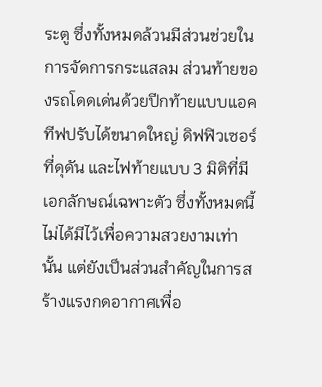ระตู ซึ่งทั้งหมดล้วนมีส่วนช่วยในการจัดการกระแสลม ส่วนท้ายของรถโดดเด่นด้วยปีกท้ายแบบแอคทีฟปรับได้ขนาดใหญ่ ดิฟฟิวเซอร์ที่ดุดัน และไฟท้ายแบบ 3 มิติที่มีเอกลักษณ์เฉพาะตัว ซึ่งทั้งหมดนี้ไม่ได้มีไว้เพื่อความสวยงามเท่านั้น แต่ยังเป็นส่วนสำคัญในการสร้างแรงกดอากาศเพื่อ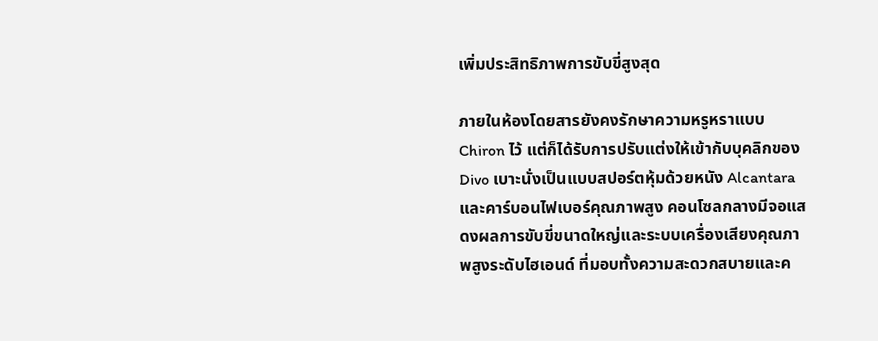เพิ่มประสิทธิภาพการขับขี่สูงสุด

ภายในห้องโดยสารยังคงรักษาความหรูหราแบบ Chiron ไว้ แต่ก็ได้รับการปรับแต่งให้เข้ากับบุคลิกของ Divo เบาะนั่งเป็นแบบสปอร์ตหุ้มด้วยหนัง Alcantara และคาร์บอนไฟเบอร์คุณภาพสูง คอนโซลกลางมีจอแสดงผลการขับขี่ขนาดใหญ่และระบบเครื่องเสียงคุณภาพสูงระดับไฮเอนด์ ที่มอบทั้งความสะดวกสบายและค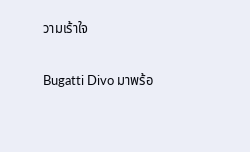วามเร้าใจ

Bugatti Divo มาพร้อ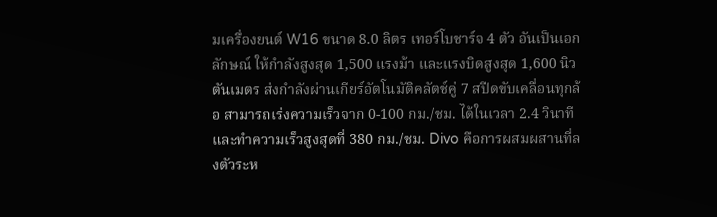มเครื่องยนต์ W16 ขนาด 8.0 ลิตร เทอร์โบชาร์จ 4 ตัว อันเป็นเอกลักษณ์ ให้กำลังสูงสุด 1,500 แรงม้า และแรงบิดสูงสุด 1,600 นิวตันเมตร ส่งกำลังผ่านเกียร์อัตโนมัติคลัตช์คู่ 7 สปีดขับเคลื่อนทุกล้อ สามารถเร่งความเร็วจาก 0-100 กม./ชม. ได้ในเวลา 2.4 วินาที และทำความเร็วสูงสุดที่ 380 กม./ชม. Divo คือการผสมผสานที่ลงตัวระห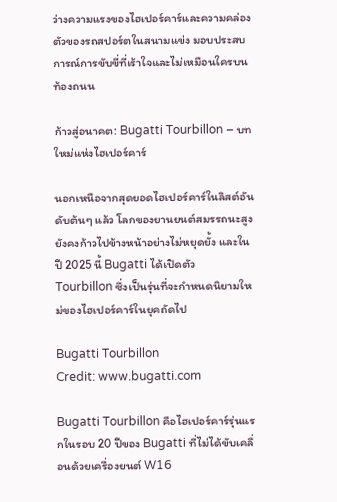ว่างความแรงของไฮเปอร์คาร์และความคล่องตัวของรถสปอร์ตในสนามแข่ง มอบประสบการณ์การขับขี่ที่เร้าใจและไม่เหมือนใครบนท้องถนน

ก้าวสู่อนาคต: Bugatti Tourbillon – บทใหม่แห่งไฮเปอร์คาร์

นอกเหนือจากสุดยอดไฮเปอร์คาร์ในลิสต์อันดับต้นๆ แล้ว โลกของยานยนต์สมรรถนะสูงยังคงก้าวไปข้างหน้าอย่างไม่หยุดยั้ง และในปี 2025 นี้ Bugatti ได้เปิดตัว Tourbillon ซึ่งเป็นรุ่นที่จะกำหนดนิยามใหม่ของไฮเปอร์คาร์ในยุคถัดไป

Bugatti Tourbillon
Credit: www.bugatti.com

Bugatti Tourbillon คือไฮเปอร์คาร์รุ่นแรกในรอบ 20 ปีของ Bugatti ที่ไม่ได้ขับเคลื่อนด้วยเครื่องยนต์ W16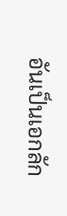อันเป็นเอกลัก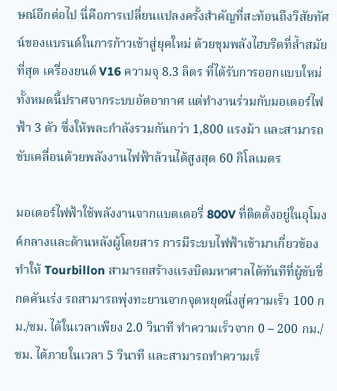ษณ์อีกต่อไป นี่คือการเปลี่ยนแปลงครั้งสำคัญที่สะท้อนถึงวิสัยทัศน์ของแบรนด์ในการก้าวเข้าสู่ยุคใหม่ ด้วยขุมพลังไฮบริดที่ล้ำสมัยที่สุด เครื่องยนต์ V16 ความจุ 8.3 ลิตร ที่ได้รับการออกแบบใหม่ทั้งหมดนี้ปราศจากระบบอัดอากาศ แต่ทำงานร่วมกับมอเตอร์ไฟฟ้า 3 ตัว ซึ่งให้พละกำลังรวมกันกว่า 1,800 แรงม้า และสามารถขับเคลื่อนด้วยพลังงานไฟฟ้าล้วนได้สูงสุด 60 กิโลเมตร

มอเตอร์ไฟฟ้าใช้พลังงานจากแบตเตอรี่ 800V ที่ติดตั้งอยู่ในอุโมงค์กลางและด้านหลังผู้โดยสาร การมีระบบไฟฟ้าเข้ามาเกี่ยวข้องทำให้ Tourbillon สามารถสร้างแรงบิดมหาศาลได้ทันทีที่ผู้ขับขี่กดคันเร่ง รถสามารถพุ่งทะยานจากจุดหยุดนิ่งสู่ความเร็ว 100 กม./ชม. ได้ในเวลาเพียง 2.0 วินาที ทำความเร็วจาก 0 – 200 กม./ชม. ได้ภายในเวลา 5 วินาที และสามารถทำความเร็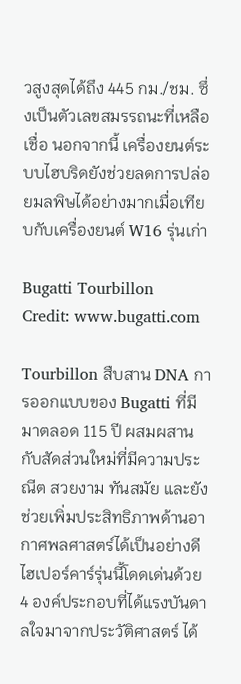วสูงสุดได้ถึง 445 กม./ชม. ซึ่งเป็นตัวเลขสมรรถนะที่เหลือเชื่อ นอกจากนี้ เครื่องยนต์ระบบไฮบริดยังช่วยลดการปล่อยมลพิษได้อย่างมากเมื่อเทียบกับเครื่องยนต์ W16 รุ่นเก่า

Bugatti Tourbillon
Credit: www.bugatti.com

Tourbillon สืบสาน DNA การออกแบบของ Bugatti ที่มีมาตลอด 115 ปี ผสมผสานกับสัดส่วนใหม่ที่มีความประณีต สวยงาม ทันสมัย และยังช่วยเพิ่มประสิทธิภาพด้านอากาศพลศาสตร์ได้เป็นอย่างดี ไฮเปอร์คาร์รุ่นนี้โดดเด่นด้วย 4 องค์ประกอบที่ได้แรงบันดาลใจมาจากประวัติศาสตร์ ได้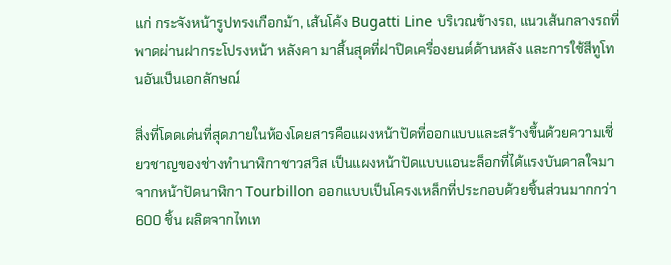แก่ กระจังหน้ารูปทรงเกือกม้า, เส้นโค้ง Bugatti Line บริเวณข้างรถ, แนวเส้นกลางรถที่พาดผ่านฝากระโปรงหน้า หลังคา มาสิ้นสุดที่ฝาปิดเครื่องยนต์ด้านหลัง และการใช้สีทูโทนอันเป็นเอกลักษณ์

สิ่งที่โดดเด่นที่สุดภายในห้องโดยสารคือแผงหน้าปัดที่ออกแบบและสร้างขึ้นด้วยความเชี่ยวชาญของช่างทำนาฬิกาชาวสวิส เป็นแผงหน้าปัดแบบแอนะล็อกที่ได้แรงบันดาลใจมาจากหน้าปัดนาฬิกา Tourbillon ออกแบบเป็นโครงเหล็กที่ประกอบด้วยชิ้นส่วนมากกว่า 600 ชิ้น ผลิตจากไทเท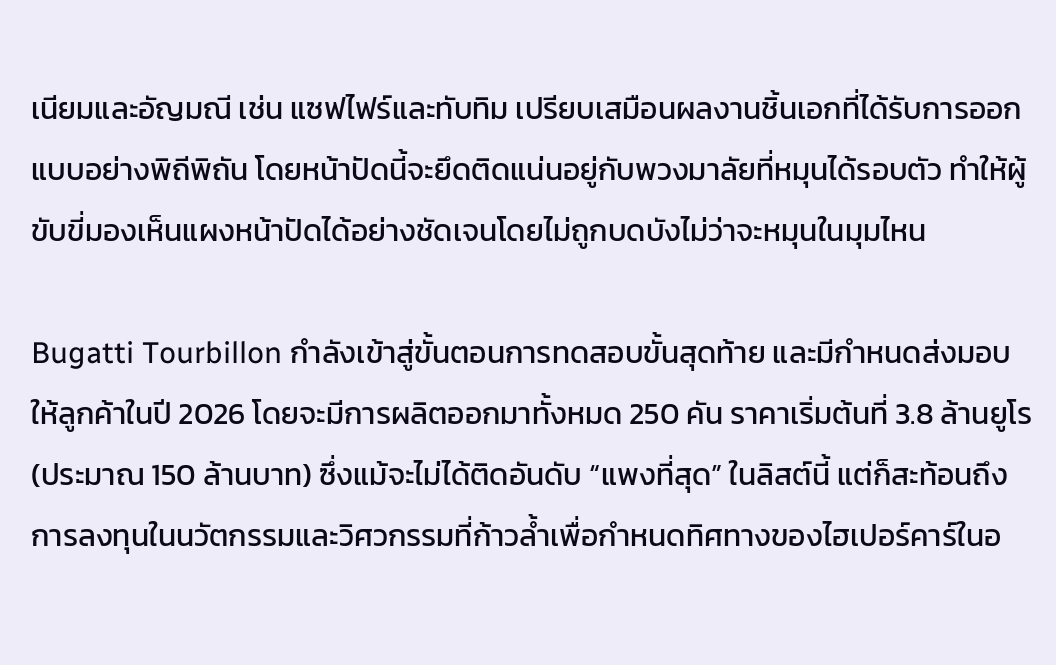เนียมและอัญมณี เช่น แซฟไฟร์และทับทิม เปรียบเสมือนผลงานชิ้นเอกที่ได้รับการออกแบบอย่างพิถีพิถัน โดยหน้าปัดนี้จะยึดติดแน่นอยู่กับพวงมาลัยที่หมุนได้รอบตัว ทำให้ผู้ขับขี่มองเห็นแผงหน้าปัดได้อย่างชัดเจนโดยไม่ถูกบดบังไม่ว่าจะหมุนในมุมไหน

Bugatti Tourbillon กำลังเข้าสู่ขั้นตอนการทดสอบขั้นสุดท้าย และมีกำหนดส่งมอบให้ลูกค้าในปี 2026 โดยจะมีการผลิตออกมาทั้งหมด 250 คัน ราคาเริ่มต้นที่ 3.8 ล้านยูโร (ประมาณ 150 ล้านบาท) ซึ่งแม้จะไม่ได้ติดอันดับ “แพงที่สุด” ในลิสต์นี้ แต่ก็สะท้อนถึงการลงทุนในนวัตกรรมและวิศวกรรมที่ก้าวล้ำเพื่อกำหนดทิศทางของไฮเปอร์คาร์ในอ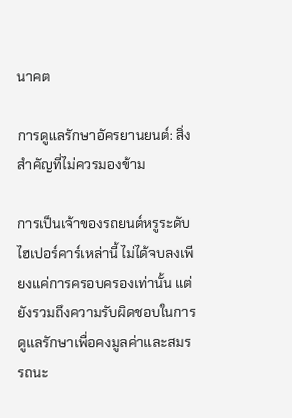นาคต

การดูแลรักษาอัครยานยนต์: สิ่งสำคัญที่ไม่ควรมองข้าม

การเป็นเจ้าของรถยนต์หรูระดับไฮเปอร์คาร์เหล่านี้ ไม่ได้จบลงเพียงแค่การครอบครองเท่านั้น แต่ยังรวมถึงความรับผิดชอบในการดูแลรักษาเพื่อคงมูลค่าและสมรรถนะ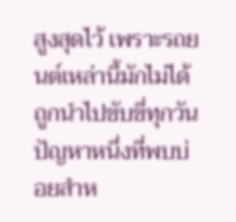สูงสุดไว้ เพราะรถยนต์เหล่านี้มักไม่ได้ถูกนำไปขับขี่ทุกวัน ปัญหาหนึ่งที่พบบ่อยสำห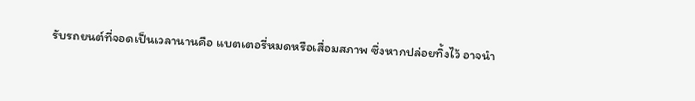รับรถยนต์ที่จอดเป็นเวลานานคือ แบตเตอรี่หมดหรือเสื่อมสภาพ ซึ่งหากปล่อยทิ้งไว้ อาจนำ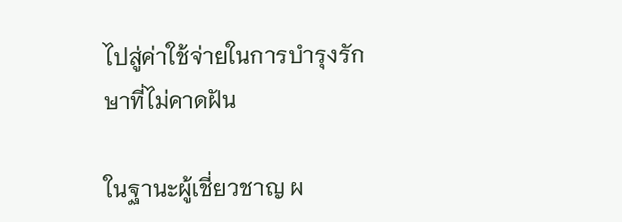ไปสู่ค่าใช้จ่ายในการบำรุงรักษาที่ไม่คาดฝัน

ในฐานะผู้เชี่ยวชาญ ผ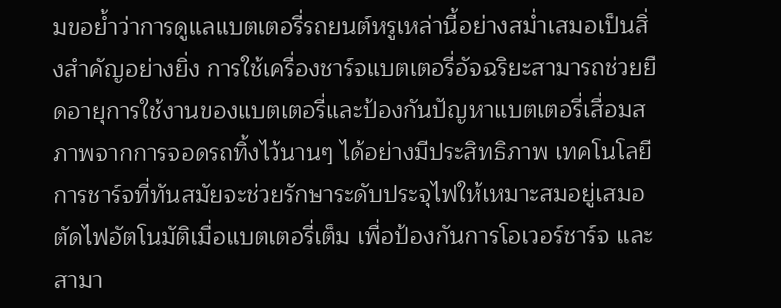มขอย้ำว่าการดูแลแบตเตอรี่รถยนต์หรูเหล่านี้อย่างสม่ำเสมอเป็นสิ่งสำคัญอย่างยิ่ง การใช้เครื่องชาร์จแบตเตอรี่อัจฉริยะสามารถช่วยยืดอายุการใช้งานของแบตเตอรี่และป้องกันปัญหาแบตเตอรี่เสื่อมสภาพจากการจอดรถทิ้งไว้นานๆ ได้อย่างมีประสิทธิภาพ เทคโนโลยีการชาร์จที่ทันสมัยจะช่วยรักษาระดับประจุไฟให้เหมาะสมอยู่เสมอ ตัดไฟอัตโนมัติเมื่อแบตเตอรี่เต็ม เพื่อป้องกันการโอเวอร์ชาร์จ และสามา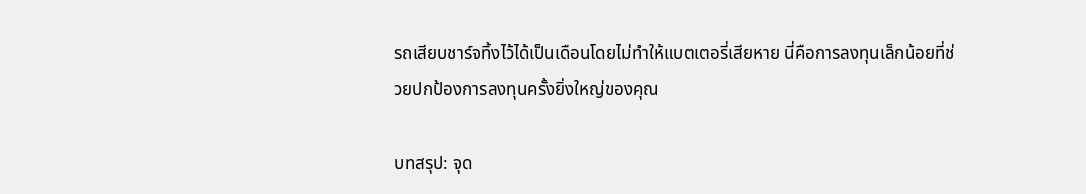รถเสียบชาร์จทิ้งไว้ได้เป็นเดือนโดยไม่ทำให้แบตเตอรี่เสียหาย นี่คือการลงทุนเล็กน้อยที่ช่วยปกป้องการลงทุนครั้งยิ่งใหญ่ของคุณ

บทสรุป: จุด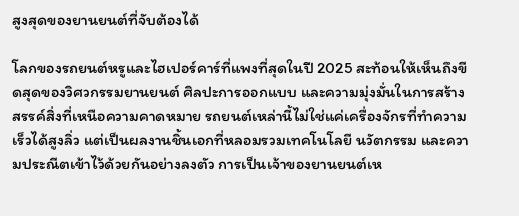สูงสุดของยานยนต์ที่จับต้องได้

โลกของรถยนต์หรูและไฮเปอร์คาร์ที่แพงที่สุดในปี 2025 สะท้อนให้เห็นถึงขีดสุดของวิศวกรรมยานยนต์ ศิลปะการออกแบบ และความมุ่งมั่นในการสร้างสรรค์สิ่งที่เหนือความคาดหมาย รถยนต์เหล่านี้ไม่ใช่แค่เครื่องจักรที่ทำความเร็วได้สูงลิ่ว แต่เป็นผลงานชิ้นเอกที่หลอมรวมเทคโนโลยี นวัตกรรม และความประณีตเข้าไว้ด้วยกันอย่างลงตัว การเป็นเจ้าของยานยนต์เห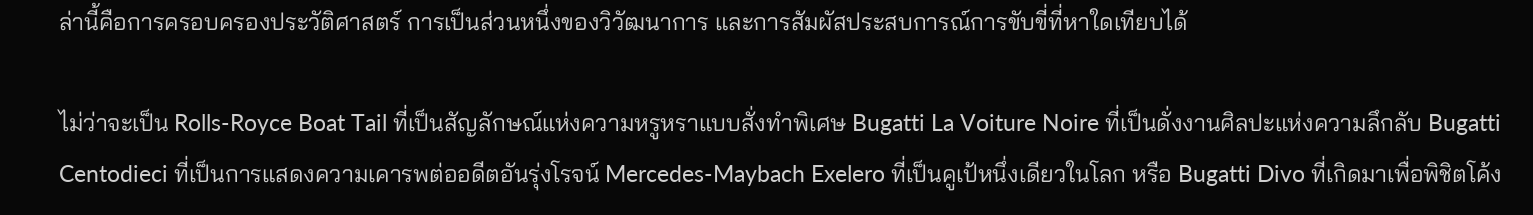ล่านี้คือการครอบครองประวัติศาสตร์ การเป็นส่วนหนึ่งของวิวัฒนาการ และการสัมผัสประสบการณ์การขับขี่ที่หาใดเทียบได้

ไม่ว่าจะเป็น Rolls-Royce Boat Tail ที่เป็นสัญลักษณ์แห่งความหรูหราแบบสั่งทำพิเศษ Bugatti La Voiture Noire ที่เป็นดั่งงานศิลปะแห่งความลึกลับ Bugatti Centodieci ที่เป็นการแสดงความเคารพต่ออดีตอันรุ่งโรจน์ Mercedes-Maybach Exelero ที่เป็นคูเป้หนึ่งเดียวในโลก หรือ Bugatti Divo ที่เกิดมาเพื่อพิชิตโค้ง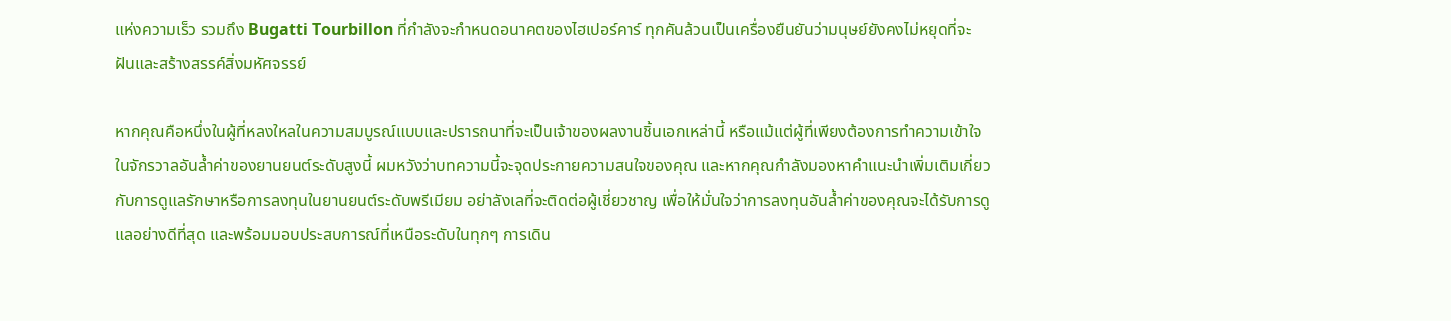แห่งความเร็ว รวมถึง Bugatti Tourbillon ที่กำลังจะกำหนดอนาคตของไฮเปอร์คาร์ ทุกคันล้วนเป็นเครื่องยืนยันว่ามนุษย์ยังคงไม่หยุดที่จะฝันและสร้างสรรค์สิ่งมหัศจรรย์

หากคุณคือหนึ่งในผู้ที่หลงใหลในความสมบูรณ์แบบและปรารถนาที่จะเป็นเจ้าของผลงานชิ้นเอกเหล่านี้ หรือแม้แต่ผู้ที่เพียงต้องการทำความเข้าใจในจักรวาลอันล้ำค่าของยานยนต์ระดับสูงนี้ ผมหวังว่าบทความนี้จะจุดประกายความสนใจของคุณ และหากคุณกำลังมองหาคำแนะนำเพิ่มเติมเกี่ยวกับการดูแลรักษาหรือการลงทุนในยานยนต์ระดับพรีเมียม อย่าลังเลที่จะติดต่อผู้เชี่ยวชาญ เพื่อให้มั่นใจว่าการลงทุนอันล้ำค่าของคุณจะได้รับการดูแลอย่างดีที่สุด และพร้อมมอบประสบการณ์ที่เหนือระดับในทุกๆ การเดิน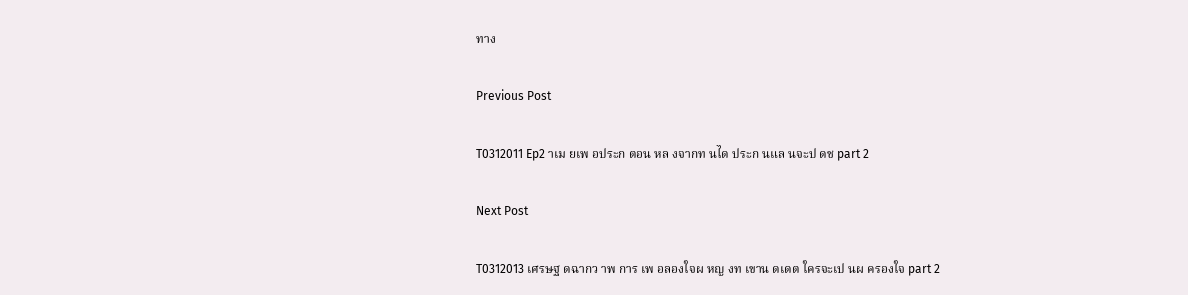ทาง

Previous Post

T0312011 Ep2 าเม ยเพ อประก ตอน หล งจากท นได ประก นแล นจะป ดช part 2

Next Post

T0312013 เศรษฐ ดฉากว าพ การ เพ อลองใจผ หญ งท เขาน ดเดต ใครจะเป นผ ครองใจ part 2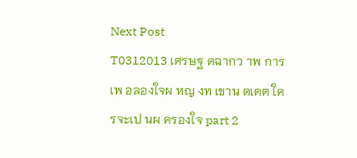Next Post
T0312013 เศรษฐ ดฉากว าพ การ เพ อลองใจผ หญ งท เขาน ดเดต ใครจะเป นผ ครองใจ part 2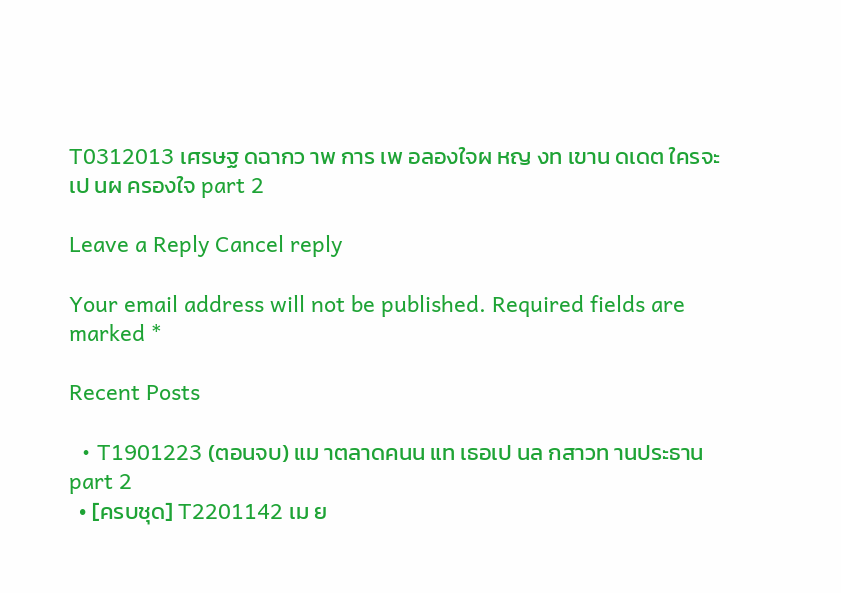T0312013 เศรษฐ ดฉากว าพ การ เพ อลองใจผ หญ งท เขาน ดเดต ใครจะเป นผ ครองใจ part 2

Leave a Reply Cancel reply

Your email address will not be published. Required fields are marked *

Recent Posts

  • T1901223 (ตอนจบ) แม าตลาดคนน แท เธอเป นล กสาวท านประธาน part 2
  • [ครบชุด] T2201142 เม ย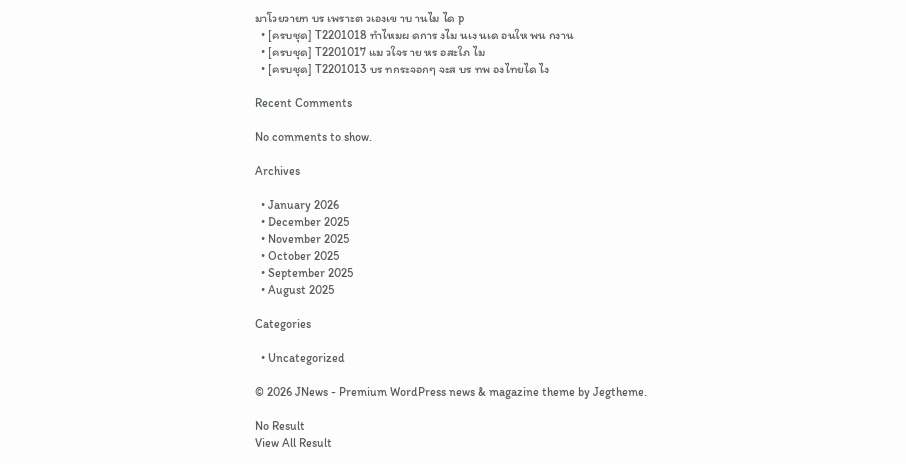มาโวยวายท บร เพราะต วเองเข าบ านไม ได p
  • [ครบชุด] T2201018 ทำไหมผ ดการ งไม นเง นเด อนให พน กงาน
  • [ครบชุด] T2201017 แม วใจร าย หร อสะใภ ไม
  • [ครบชุด] T2201013 บร ทกระจอกๆ จะส บร ทพ องไทยได ไง

Recent Comments

No comments to show.

Archives

  • January 2026
  • December 2025
  • November 2025
  • October 2025
  • September 2025
  • August 2025

Categories

  • Uncategorized

© 2026 JNews - Premium WordPress news & magazine theme by Jegtheme.

No Result
View All Result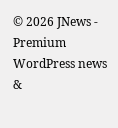© 2026 JNews - Premium WordPress news &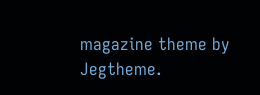magazine theme by Jegtheme.